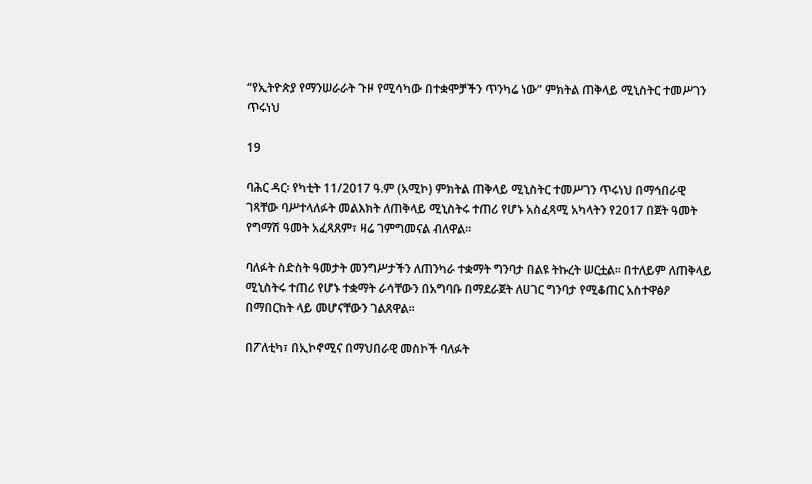“የኢትዮጵያ የማንሠራራት ጉዞ የሚሳካው በተቋሞቻችን ጥንካሬ ነው” ምክትል ጠቅላይ ሚኒስትር ተመሥገን ጥሩነህ

19

ባሕር ዳር፡ የካቲት 11/2017 ዓ.ም (አሚኮ) ምክትል ጠቅላይ ሚኒስትር ተመሥገን ጥሩነህ በማኅበራዊ ገጻቸው ባሥተላለፉት መልእክት ለጠቅላይ ሚኒስትሩ ተጠሪ የሆኑ አስፈጻሚ አካላትን የ2017 በጀት ዓመት የግማሽ ዓመት አፈጻጸም፣ ዛሬ ገምግመናል ብለዋል፡፡

ባለፉት ስድስት ዓመታት መንግሥታችን ለጠንካራ ተቋማት ግንባታ በልዩ ትኩረት ሠርቷል። በተለይም ለጠቅላይ ሚኒስትሩ ተጠሪ የሆኑ ተቋማት ራሳቸውን በአግባቡ በማደራጀት ለሀገር ግንባታ የሚቆጠር አስተዋፅዖ በማበርከት ላይ መሆናቸውን ገልጸዋል።

በፖለቲካ፣ በኢኮኖሚና በማህበራዊ መስኮች ባለፉት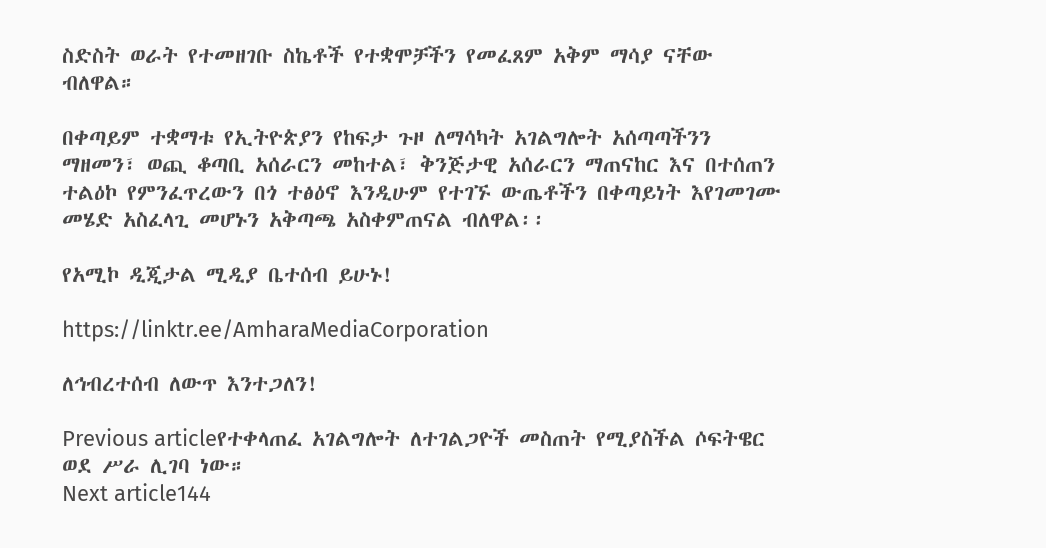ስድስት ወራት የተመዘገቡ ስኬቶች የተቋሞቻችን የመፈጸም አቅም ማሳያ ናቸው ብለዋል።

በቀጣይም ተቋማቱ የኢትዮጵያን የከፍታ ጉዞ ለማሳካት አገልግሎት አሰጣጣችንን ማዘመን፣ ወጪ ቆጣቢ አሰራርን መከተል፣ ቅንጅታዊ አሰራርን ማጠናከር እና በተሰጠን ተልዕኮ የምንፈጥረውን በጎ ተፅዕኖ እንዲሁም የተገኙ ውጤቶችን በቀጣይነት እየገመገሙ መሄድ አስፈላጊ መሆኑን አቅጣጫ አስቀምጠናል ብለዋል፡፡

የአሚኮ ዲጂታል ሚዲያ ቤተሰብ ይሁኑ!

https://linktr.ee/AmharaMediaCorporation

ለኅብረተሰብ ለውጥ እንተጋለን!

Previous articleየተቀላጠፈ አገልግሎት ለተገልጋዮች መስጠት የሚያስችል ሶፍትዌር ወደ ሥራ ሊገባ ነው።
Next article144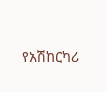የአሽከርካሪ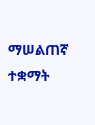ማሠልጠኛ ተቋማት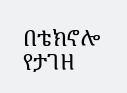በቴክኖሎ የታገዘ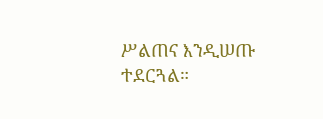ሥልጠና እንዲሠጡ ተደርጓል።